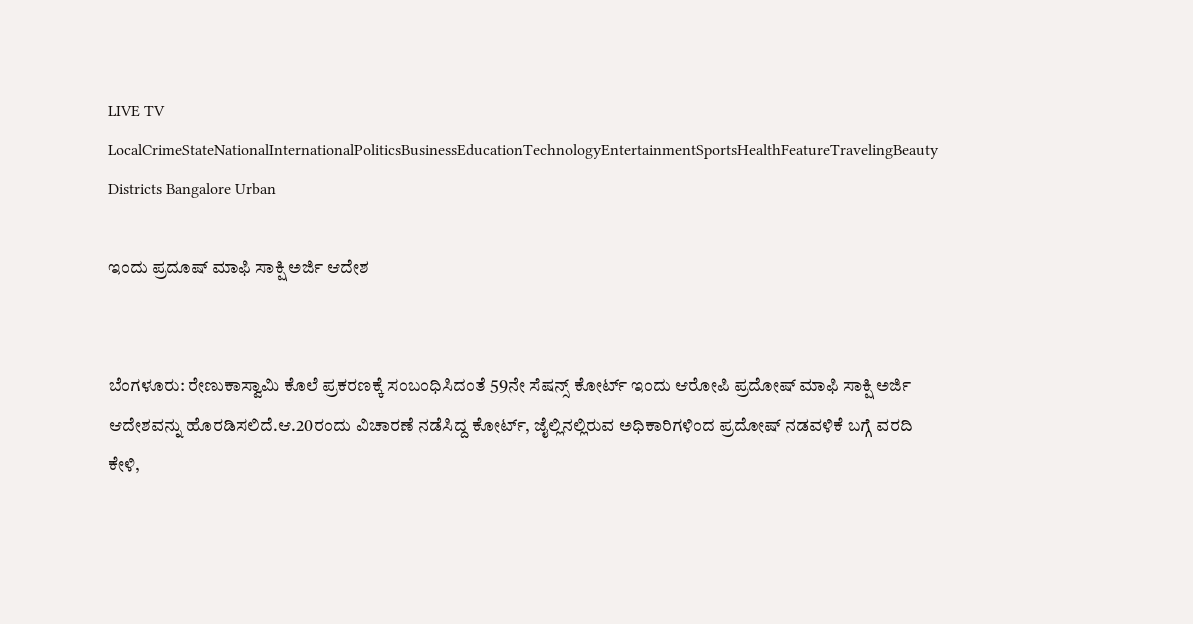LIVE TV LocalCrimeStateNationalInternationalPoliticsBusinessEducationTechnologyEntertainmentSportsHealthFeatureTravelingBeauty
Districts Bangalore Urban

ಇಂದು ಪ್ರದೂಷ್ ಮಾಫಿ ಸಾಕ್ಷಿ ಅರ್ಜಿ ಆದೇಶ


ಬೆಂಗಳೂರು: ರೇಣುಕಾಸ್ವಾಮಿ ಕೊಲೆ ಪ್ರಕರಣಕ್ಕೆ ಸಂಬಂಧಿಸಿದಂತೆ 59ನೇ ಸೆಷನ್ಸ್ ಕೋರ್ಟ್ ಇಂದು ಆರೋಪಿ ಪ್ರದೋಷ್ ಮಾಫಿ ಸಾಕ್ಷಿ ಅರ್ಜಿ ಆದೇಶವನ್ನು ಹೊರಡಿಸಲಿದೆ.ಆ.20ರಂದು ವಿಚಾರಣೆ ನಡೆಸಿದ್ದ ಕೋರ್ಟ್, ಜೈಲ್ಲಿನಲ್ಲಿರುವ ಅಧಿಕಾರಿಗಳಿಂದ ಪ್ರದೋಷ್ ನಡವಳಿಕೆ ಬಗ್ಗೆ ವರದಿ ಕೇಳಿ,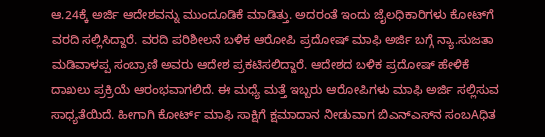ಆ.24ಕ್ಕೆ ಅರ್ಜಿ ಆದೇಶವನ್ನು ಮುಂದೂಡಿಕೆ ಮಾಡಿತ್ತು. ಅದರಂತೆ ಇಂದು ಜೈಲಧಿಕಾರಿಗಳು ಕೋಟ್‌ಗೆ ವರದಿ ಸಲ್ಲಿಸಿದ್ದಾರೆ. ವರದಿ ಪರಿಶೀಲನೆ ಬಳಿಕ ಆರೋಪಿ ಪ್ರದೋಷ್ ಮಾಫಿ ಅರ್ಜಿ ಬಗ್ಗೆ ನ್ಯಾ.ಸುಜತಾ ಮಡಿವಾಳಪ್ಪ ಸಂಬ್ರಾಣಿ ಅವರು ಆದೇಶ ಪ್ರಕಟಿಸಲಿದ್ದಾರೆ. ಆದೇಶದ ಬಳಿಕ ಪ್ರದೋಷ್ ಹೇಳಿಕೆ ದಾಖಲು ಪ್ರಕ್ರಿಯೆ ಆರಂಭವಾಗಲಿದೆ. ಈ ಮಧ್ಯೆ ಮತ್ತೆ ಇಬ್ಬರು ಆರೋಪಿಗಳು ಮಾಫಿ ಅರ್ಜಿ ಸಲ್ಲಿಸುವ ಸಾಧ್ಯತೆಯಿದೆ. ಹೀಗಾಗಿ ಕೋರ್ಟ್ ಮಾಫಿ ಸಾಕ್ಷಿಗೆ ಕ್ಷಮಾದಾನ ನೀಡುವಾಗ ಬಿಎನ್‌ಎಸ್‌ನ ಸಂಬAಧಿತ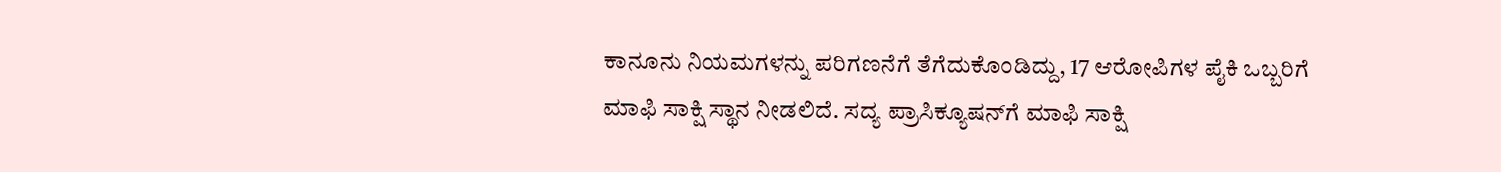ಕಾನೂನು ನಿಯಮಗಳನ್ನು ಪರಿಗಣನೆಗೆ ತೆಗೆದುಕೊಂಡಿದ್ದು, 17 ಆರೋಪಿಗಳ ಪೈಕಿ ಒಬ್ಬರಿಗೆ ಮಾಫಿ ಸಾಕ್ಷಿ ಸ್ಥಾನ ನೀಡಲಿದೆ. ಸದ್ಯ ಪ್ರಾಸಿಕ್ಯೂಷನ್‌ಗೆ ಮಾಫಿ ಸಾಕ್ಷಿ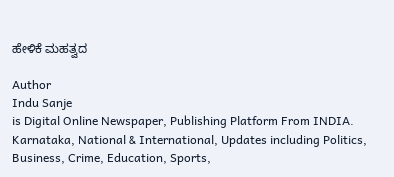ಹೇಳಿಕೆ ಮಹತ್ವದ

Author
Indu Sanje
is Digital Online Newspaper, Publishing Platform From INDIA. Karnataka, National & International, Updates including Politics, Business, Crime, Education, Sports,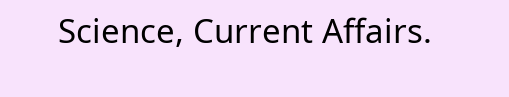Science, Current Affairs.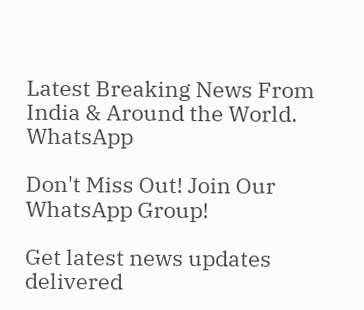Latest Breaking News From India & Around the World.
WhatsApp

Don't Miss Out! Join Our WhatsApp Group!

Get latest news updates delivered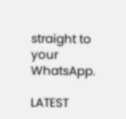straight to your WhatsApp.

LATEST